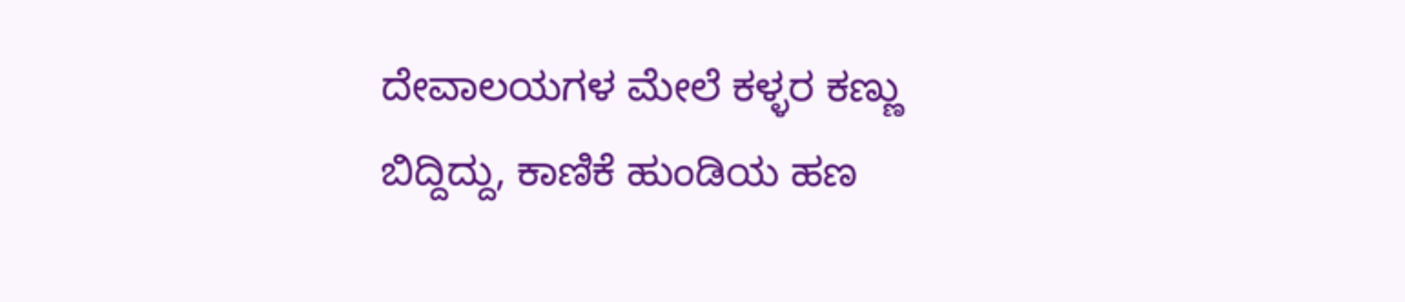ದೇವಾಲಯಗಳ ಮೇಲೆ ಕಳ್ಳರ ಕಣ್ಣು ಬಿದ್ದಿದ್ದು, ಕಾಣಿಕೆ ಹುಂಡಿಯ ಹಣ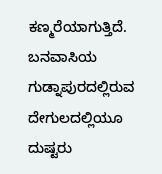ಕಣ್ಮರೆಯಾಗುತ್ತಿದೆ. ಬನವಾಸಿಯ ಗುಡ್ನಾಪುರದಲ್ಲಿರುವ ದೇಗುಲದಲ್ಲಿಯೂ ದುಷ್ಟರು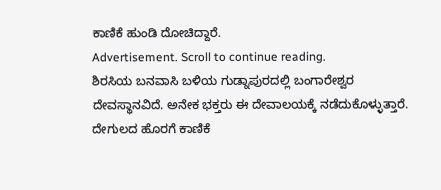ಕಾಣಿಕೆ ಹುಂಡಿ ದೋಚಿದ್ದಾರೆ.
Advertisement. Scroll to continue reading.
ಶಿರಸಿಯ ಬನವಾಸಿ ಬಳಿಯ ಗುಡ್ನಾಪುರದಲ್ಲಿ ಬಂಗಾರೇಶ್ವರ ದೇವಸ್ಥಾನವಿದೆ. ಅನೇಕ ಭಕ್ತರು ಈ ದೇವಾಲಯಕ್ಕೆ ನಡೆದುಕೊಳ್ಳುತ್ತಾರೆ. ದೇಗುಲದ ಹೊರಗೆ ಕಾಣಿಕೆ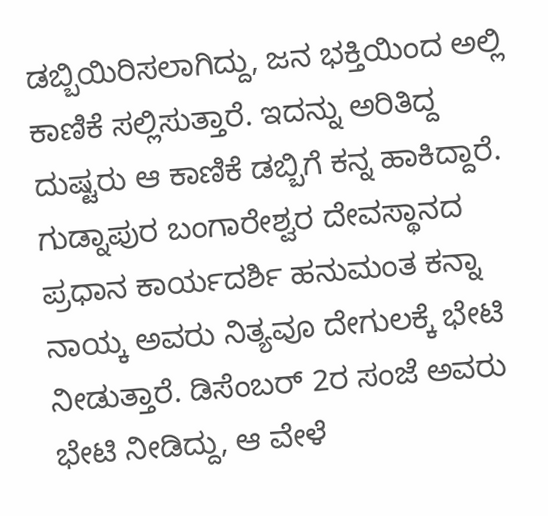ಡಬ್ಬಿಯಿರಿಸಲಾಗಿದ್ದು, ಜನ ಭಕ್ತಿಯಿಂದ ಅಲ್ಲಿ ಕಾಣಿಕೆ ಸಲ್ಲಿಸುತ್ತಾರೆ. ಇದನ್ನು ಅರಿತಿದ್ದ ದುಷ್ಟರು ಆ ಕಾಣಿಕೆ ಡಬ್ಬಿಗೆ ಕನ್ನ ಹಾಕಿದ್ದಾರೆ.
ಗುಡ್ನಾಪುರ ಬಂಗಾರೇಶ್ವರ ದೇವಸ್ಥಾನದ ಪ್ರಧಾನ ಕಾರ್ಯದರ್ಶಿ ಹನುಮಂತ ಕನ್ನಾ ನಾಯ್ಕ ಅವರು ನಿತ್ಯವೂ ದೇಗುಲಕ್ಕೆ ಭೇಟಿ ನೀಡುತ್ತಾರೆ. ಡಿಸೆಂಬರ್ 2ರ ಸಂಜೆ ಅವರು ಭೇಟಿ ನೀಡಿದ್ದು, ಆ ವೇಳೆ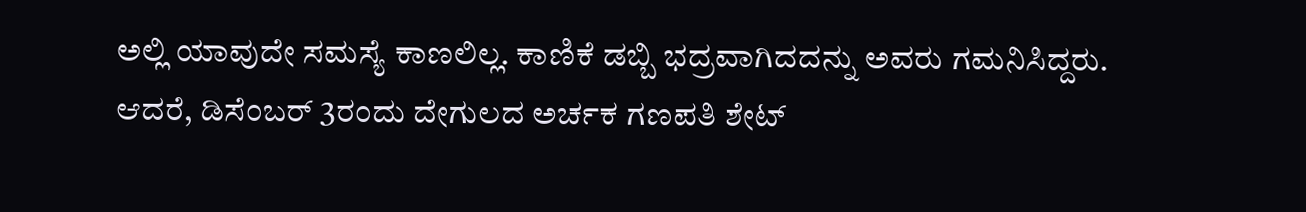ಅಲ್ಲಿ ಯಾವುದೇ ಸಮಸ್ಯೆ ಕಾಣಲಿಲ್ಲ. ಕಾಣಿಕೆ ಡಬ್ಬಿ ಭದ್ರವಾಗಿದದನ್ನು ಅವರು ಗಮನಿಸಿದ್ದರು. ಆದರೆ, ಡಿಸೆಂಬರ್ 3ರಂದು ದೇಗುಲದ ಅರ್ಚಕ ಗಣಪತಿ ಶೇಟ್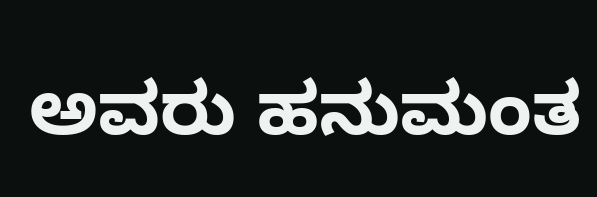ಅವರು ಹನುಮಂತ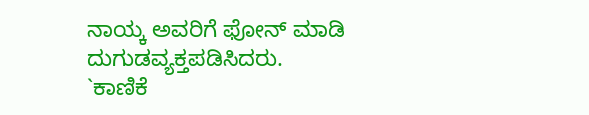ನಾಯ್ಕ ಅವರಿಗೆ ಫೋನ್ ಮಾಡಿ ದುಗುಡವ್ಯಕ್ತಪಡಿಸಿದರು.
`ಕಾಣಿಕೆ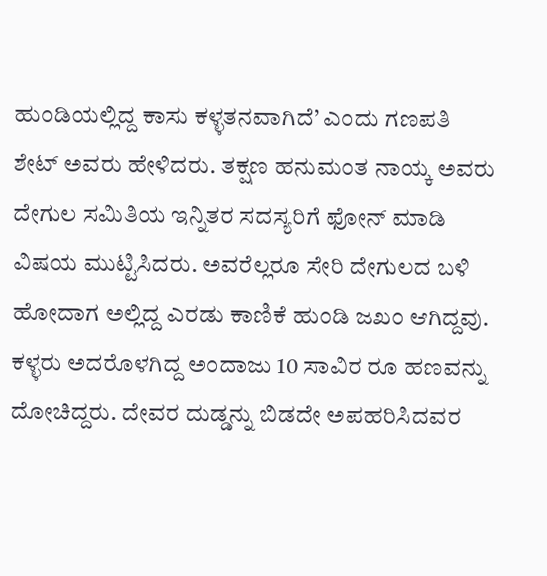ಹುಂಡಿಯಲ್ಲಿದ್ದ ಕಾಸು ಕಳ್ಳತನವಾಗಿದೆ’ ಎಂದು ಗಣಪತಿ ಶೇಟ್ ಅವರು ಹೇಳಿದರು. ತಕ್ಷಣ ಹನುಮಂತ ನಾಯ್ಕ ಅವರು ದೇಗುಲ ಸಮಿತಿಯ ಇನ್ನಿತರ ಸದಸ್ಯರಿಗೆ ಫೋನ್ ಮಾಡಿ ವಿಷಯ ಮುಟ್ಟಿಸಿದರು. ಅವರೆಲ್ಲರೂ ಸೇರಿ ದೇಗುಲದ ಬಳಿ ಹೋದಾಗ ಅಲ್ಲಿದ್ದ ಎರಡು ಕಾಣಿಕೆ ಹುಂಡಿ ಜಖಂ ಆಗಿದ್ದವು. ಕಳ್ಳರು ಅದರೊಳಗಿದ್ದ ಅಂದಾಜು 10 ಸಾವಿರ ರೂ ಹಣವನ್ನು ದೋಚಿದ್ದರು. ದೇವರ ದುಡ್ಡನ್ನು ಬಿಡದೇ ಅಪಹರಿಸಿದವರ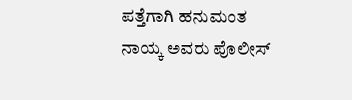ಪತ್ತೆಗಾಗಿ ಹನುಮಂತ ನಾಯ್ಕ ಅವರು ಪೊಲೀಸ್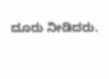ದೂರು ನೀಡಿದರು.